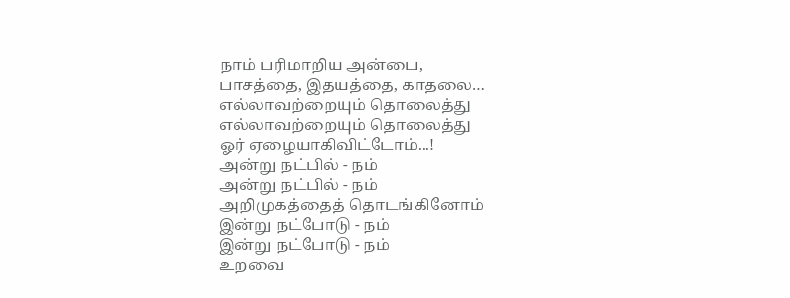நாம் பரிமாறிய அன்பை,
பாசத்தை, இதயத்தை, காதலை…
எல்லாவற்றையும் தொலைத்து
எல்லாவற்றையும் தொலைத்து
ஓர் ஏழையாகிவிட்டோம்...!
அன்று நட்பில் - நம்
அன்று நட்பில் - நம்
அறிமுகத்தைத் தொடங்கினோம்
இன்று நட்போடு - நம்
இன்று நட்போடு - நம்
உறவை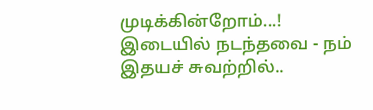முடிக்கின்றோம்...!
இடையில் நடந்தவை - நம்
இதயச் சுவற்றில்..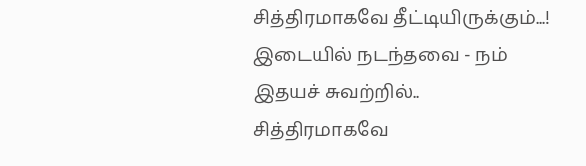சித்திரமாகவே தீட்டியிருக்கும்...!
இடையில் நடந்தவை - நம்
இதயச் சுவற்றில்..
சித்திரமாகவே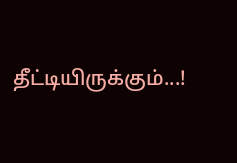தீட்டியிருக்கும்...!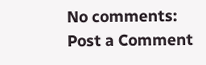No comments:
Post a Comment